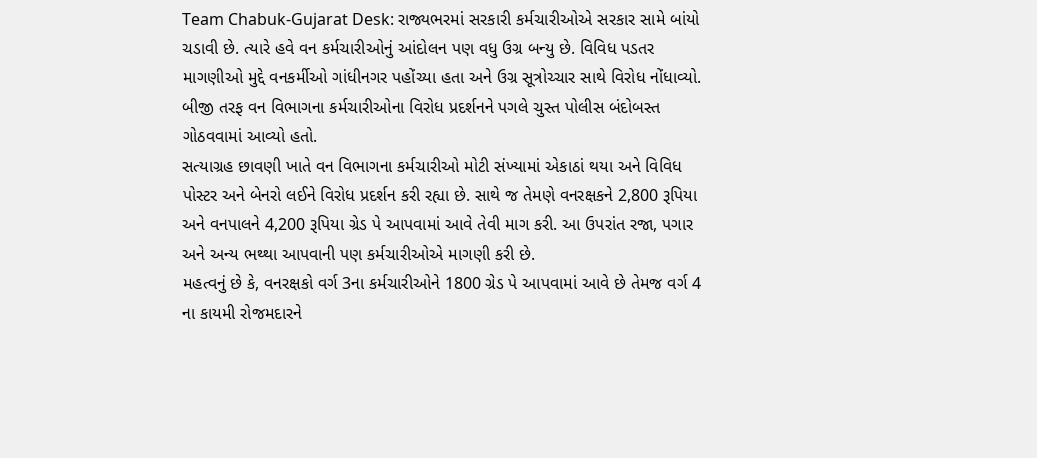Team Chabuk-Gujarat Desk: રાજ્યભરમાં સરકારી કર્મચારીઓએ સરકાર સામે બાંયો ચડાવી છે. ત્યારે હવે વન કર્મચારીઓનું આંદોલન પણ વધુ ઉગ્ર બન્યુ છે. વિવિધ પડતર માગણીઓ મુદ્દે વનકર્મીઓ ગાંધીનગર પહોંચ્યા હતા અને ઉગ્ર સૂત્રોચ્ચાર સાથે વિરોધ નોંધાવ્યો. બીજી તરફ વન વિભાગના કર્મચારીઓના વિરોધ પ્રદર્શનને પગલે ચુસ્ત પોલીસ બંદોબસ્ત ગોઠવવામાં આવ્યો હતો.
સત્યાગ્રહ છાવણી ખાતે વન વિભાગના કર્મચારીઓ મોટી સંખ્યામાં એકાઠાં થયા અને વિવિધ પોસ્ટર અને બેનરો લઈને વિરોધ પ્રદર્શન કરી રહ્યા છે. સાથે જ તેમણે વનરક્ષકને 2,800 રૂપિયા અને વનપાલને 4,200 રૂપિયા ગ્રેડ પે આપવામાં આવે તેવી માગ કરી. આ ઉપરાંત રજા, પગાર અને અન્ય ભથ્થા આપવાની પણ કર્મચારીઓએ માગણી કરી છે.
મહત્વનું છે કે, વનરક્ષકો વર્ગ 3ના કર્મચારીઓને 1800 ગ્રેડ પે આપવામાં આવે છે તેમજ વર્ગ 4 ના કાયમી રોજમદારને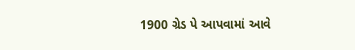1900 ગ્રેડ પે આપવામાં આવે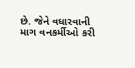છે. જેને વધારવાની માગ વનકર્મીઓ કરી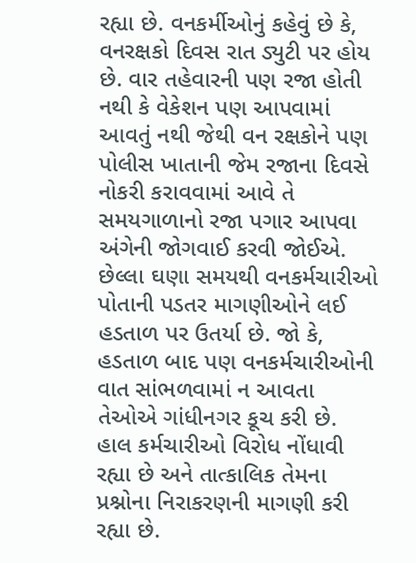રહ્યા છે. વનકર્મીઓનું કહેવું છે કે, વનરક્ષકો દિવસ રાત ડ્યુટી પર હોય છે. વાર તહેવારની પણ રજા હોતી નથી કે વેકેશન પણ આપવામાં આવતું નથી જેથી વન રક્ષકોને પણ પોલીસ ખાતાની જેમ રજાના દિવસે નોકરી કરાવવામાં આવે તે સમયગાળાનો રજા પગાર આપવા અંગેની જોગવાઈ કરવી જોઈએ.
છેલ્લા ઘણા સમયથી વનકર્મચારીઓ પોતાની પડતર માગણીઓને લઈ હડતાળ પર ઉતર્યા છે. જો કે, હડતાળ બાદ પણ વનકર્મચારીઓની વાત સાંભળવામાં ન આવતા તેઓએ ગાંધીનગર કૂચ કરી છે. હાલ કર્મચારીઓ વિરોધ નોંધાવી રહ્યા છે અને તાત્કાલિક તેમના પ્રશ્નોના નિરાકરણની માગણી કરી રહ્યા છે.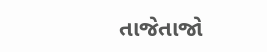તાજેતાજો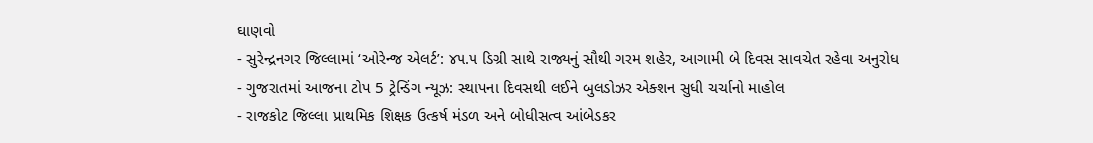ઘાણવો
- સુરેન્દ્રનગર જિલ્લામાં ‘ઓરેન્જ એલર્ટ’: ૪૫.૫ ડિગ્રી સાથે રાજ્યનું સૌથી ગરમ શહેર, આગામી બે દિવસ સાવચેત રહેવા અનુરોધ
- ગુજરાતમાં આજના ટોપ 5 ટ્રેન્ડિંગ ન્યૂઝ: સ્થાપના દિવસથી લઈને બુલડોઝર એક્શન સુધી ચર્ચાનો માહોલ
- રાજકોટ જિલ્લા પ્રાથમિક શિક્ષક ઉત્કર્ષ મંડળ અને બોધીસત્વ આંબેડકર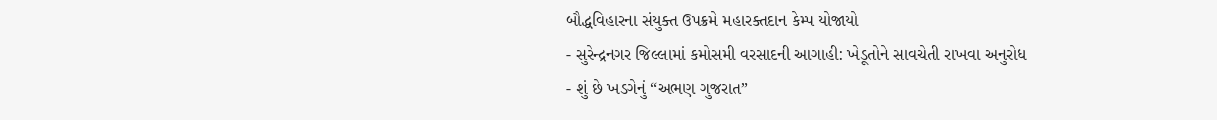બૌદ્ધવિહારના સંયુક્ત ઉપક્રમે મહારક્તદાન કેમ્પ યોજાયો
- સુરેન્દ્રનગર જિલ્લામાં કમોસમી વરસાદની આગાહી: ખેડૂતોને સાવચેતી રાખવા અનુરોધ
- શું છે ખડગેનું “અભણ ગુજરાત”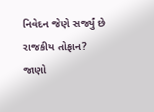નિવેદન જેણે સર્જ્યું છે રાજકીય તોફાન? જાણો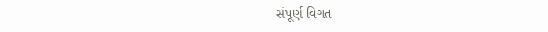સંપૂર્ણ વિગત